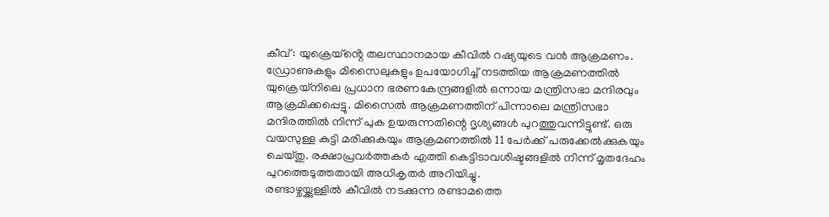കീവ് : യുക്രെയ്ൻ്റെ തലസ്ഥാനമായ കീവിൽ റഷ്യയുടെ വൻ ആക്രമണം. ഡ്രോണുകളും മിസൈലുകളും ഉപയോഗിച്ച് നടത്തിയ ആക്രമണത്തിൽ യുക്രെയ്നിലെ പ്രധാന ഭരണകേന്ദ്രങ്ങളിൽ ഒന്നായ മന്ത്രിസഭാ മന്ദിരവും ആക്രമിക്കപ്പെട്ടു. മിസൈൽ ആക്രമണത്തിന് പിന്നാലെ മന്ത്രിസഭാ മന്ദിരത്തിൽ നിന്ന് പുക ഉയരുന്നതിന്റെ ദൃശ്യങ്ങൾ പുറത്തുവന്നിട്ടുണ്ട്. ഒരു വയസുള്ള കുട്ടി മരിക്കുകയും ആക്രമണത്തിൽ 11 പേർക്ക് പരുക്കേൽക്കുകയും ചെയ്തു. രക്ഷാപ്രവർത്തകർ എത്തി കെട്ടിടാവശിഷ്ടങ്ങളിൽ നിന്ന് മൃതദേഹം പുറത്തെടുത്തതായി അധികൃതർ അറിയിച്ചു.
രണ്ടാഴ്ചയ്ക്കുള്ളിൽ കീവിൽ നടക്കുന്ന രണ്ടാമത്തെ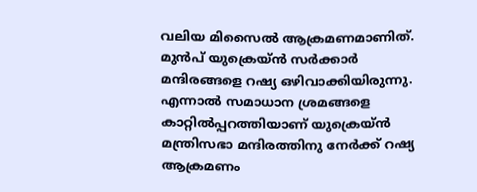വലിയ മിസൈൽ ആക്രമണമാണിത്. മുൻപ് യുക്രെയ്ൻ സർക്കാർ മന്ദിരങ്ങളെ റഷ്യ ഒഴിവാക്കിയിരുന്നു. എന്നാൽ സമാധാന ശ്രമങ്ങളെ കാറ്റിൽപ്പറത്തിയാണ് യുക്രെയ്ൻ മന്ത്രിസഭാ മന്ദിരത്തിനു നേർക്ക് റഷ്യ ആക്രമണം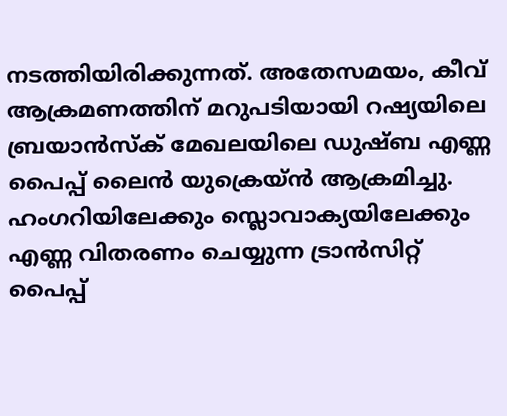നടത്തിയിരിക്കുന്നത്. അതേസമയം, കീവ് ആക്രമണത്തിന് മറുപടിയായി റഷ്യയിലെ ബ്രയാൻസ്ക് മേഖലയിലെ ഡുഷ്ബ എണ്ണ പൈപ്പ് ലൈൻ യുക്രെയ്ൻ ആക്രമിച്ചു. ഹംഗറിയിലേക്കും സ്ലൊവാക്യയിലേക്കും എണ്ണ വിതരണം ചെയ്യുന്ന ട്രാൻസിറ്റ് പൈപ്പ്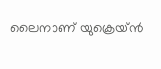ലൈനാണ് യുക്രെയ്ൻ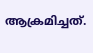ആക്രമിച്ചത്.